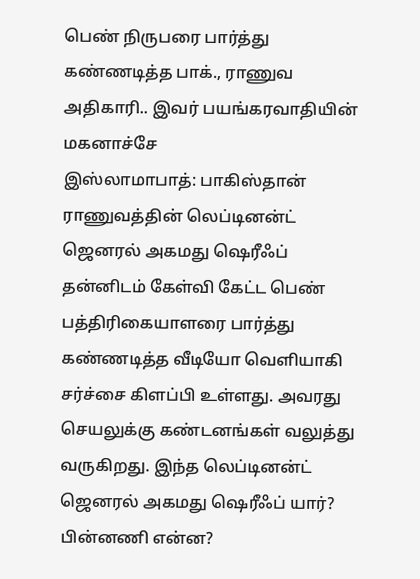பெண் நிருபரை பார்த்து கண்ணடித்த பாக்., ராணுவ அதிகாரி.. இவர் பயங்கரவாதியின் மகனாச்சே
இஸ்லாமாபாத்: பாகிஸ்தான் ராணுவத்தின் லெப்டினன்ட் ஜெனரல் அகமது ஷெரீஃப் தன்னிடம் கேள்வி கேட்ட பெண் பத்திரிகையாளரை பார்த்து கண்ணடித்த வீடியோ வெளியாகி சர்ச்சை கிளப்பி உள்ளது. அவரது செயலுக்கு கண்டனங்கள் வலுத்து வருகிறது. இந்த லெப்டினன்ட் ஜெனரல் அகமது ஷெரீஃப் யார்? பின்னணி என்ன?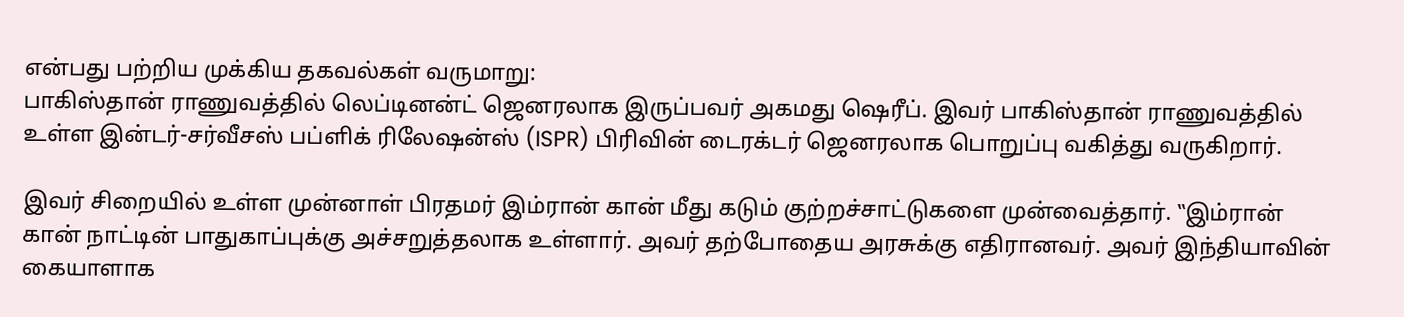என்பது பற்றிய முக்கிய தகவல்கள் வருமாறு:
பாகிஸ்தான் ராணுவத்தில் லெப்டினன்ட் ஜெனரலாக இருப்பவர் அகமது ஷெரீப். இவர் பாகிஸ்தான் ராணுவத்தில் உள்ள இன்டர்-சர்வீசஸ் பப்ளிக் ரிலேஷன்ஸ் (ISPR) பிரிவின் டைரக்டர் ஜெனரலாக பொறுப்பு வகித்து வருகிறார்.

இவர் சிறையில் உள்ள முன்னாள் பிரதமர் இம்ரான் கான் மீது கடும் குற்றச்சாட்டுகளை முன்வைத்தார். ‛‛இம்ரான் கான் நாட்டின் பாதுகாப்புக்கு அச்சறுத்தலாக உள்ளார். அவர் தற்போதைய அரசுக்கு எதிரானவர். அவர் இந்தியாவின் கையாளாக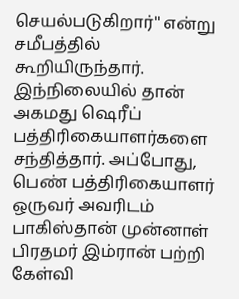செயல்படுகிறார்'' என்று சமீபத்தில் கூறியிருந்தார்.
இந்நிலையில் தான் அகமது ஷெரீப் பத்திரிகையாளர்களை சந்தித்தார். அப்போது, பெண் பத்திரிகையாளர் ஒருவர் அவரிடம் பாகிஸ்தான் முன்னாள் பிரதமர் இம்ரான் பற்றி கேள்வி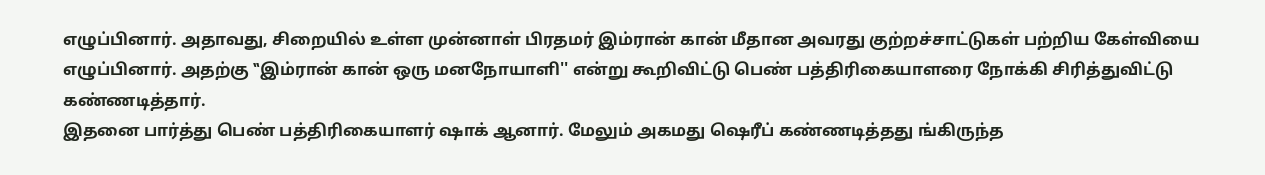எழுப்பினார். அதாவது, சிறையில் உள்ள முன்னாள் பிரதமர் இம்ரான் கான் மீதான அவரது குற்றச்சாட்டுகள் பற்றிய கேள்வியை எழுப்பினார். அதற்கு ‛‛இம்ரான் கான் ஒரு மனநோயாளி'' என்று கூறிவிட்டு பெண் பத்திரிகையாளரை நோக்கி சிரித்துவிட்டு கண்ணடித்தார்.
இதனை பார்த்து பெண் பத்திரிகையாளர் ஷாக் ஆனார். மேலும் அகமது ஷெரீப் கண்ணடித்தது ங்கிருந்த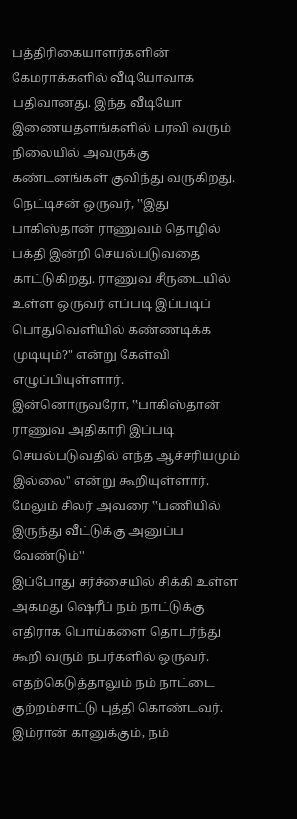பத்திரிகையாளர்களின் கேமராக்களில் வீடியோவாக பதிவானது. இந்த வீடியோ இணையதளங்களில் பரவி வரும் நிலையில் அவருக்கு கண்டனங்கள் குவிந்து வருகிறது. நெட்டிசன் ஒருவர், ‛‛இது பாகிஸ்தான் ராணுவம் தொழில் பக்தி இன்றி செயல்படுவதை காட்டுகிறது. ராணுவ சீருடையில் உள்ள ஒருவர் எப்படி இப்படிப் பொதுவெளியில் கண்ணடிக்க முடியும்?" என்று கேள்வி எழுப்பியுள்ளார். இன்னொருவரோ, ‛‛பாகிஸ்தான் ராணுவ அதிகாரி இப்படி செயல்படுவதில் எந்த ஆச்சரியமும் இல்லை'' என்று கூறியுள்ளார். மேலும் சிலர் அவரை ‛‛பணியில் இருந்து வீட்டுக்கு அனுப்ப வேண்டும்''
இப்போது சர்ச்சையில் சிக்கி உள்ள அகமது ஷெரீப் நம் நாட்டுக்கு எதிராக பொய்களை தொடர்ந்து கூறி வரும் நபர்களில் ஒருவர். எதற்கெடுத்தாலும் நம் நாட்டை குற்றம்சாட்டு புத்தி கொண்டவர். இம்ரான் கானுக்கும், நம்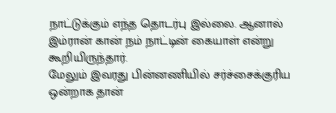நாட்டுக்கும் எந்த தொடர்பு இல்லை. ஆனால் இம்ரான் கான் நம் நாட்டின் கையாள் என்று கூறியிருந்தார்.
மேலும் இவரது பின்னணியில் சர்ச்சைக்குரிய ஒன்றாக தான்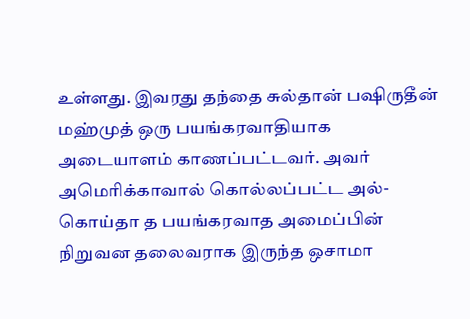உள்ளது. இவரது தந்தை சுல்தான் பஷிருதீன் மஹ்முத் ஒரு பயங்கரவாதியாக அடையாளம் காணப்பட்டவர். அவர் அமெரிக்காவால் கொல்லப்பட்ட அல்-கொய்தா த பயங்கரவாத அமைப்பின் நிறுவன தலைவராக இருந்த ஒசாமா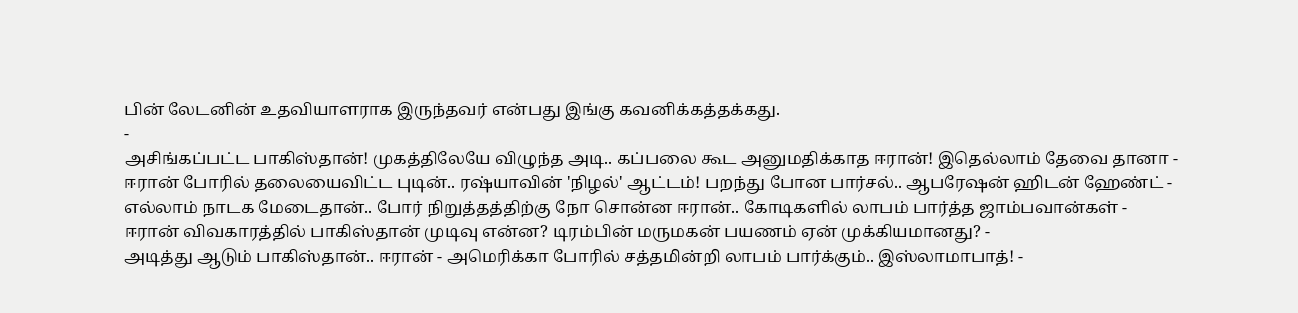பின் லேடனின் உதவியாளராக இருந்தவர் என்பது இங்கு கவனிக்கத்தக்கது.
-
அசிங்கப்பட்ட பாகிஸ்தான்! முகத்திலேயே விழுந்த அடி.. கப்பலை கூட அனுமதிக்காத ஈரான்! இதெல்லாம் தேவை தானா -
ஈரான் போரில் தலையைவிட்ட புடின்.. ரஷ்யாவின் 'நிழல்' ஆட்டம்! பறந்து போன பார்சல்.. ஆபரேஷன் ஹிடன் ஹேண்ட் -
எல்லாம் நாடக மேடைதான்.. போர் நிறுத்தத்திற்கு நோ சொன்ன ஈரான்.. கோடிகளில் லாபம் பார்த்த ஜாம்பவான்கள் -
ஈரான் விவகாரத்தில் பாகிஸ்தான் முடிவு என்ன? டிரம்பின் மருமகன் பயணம் ஏன் முக்கியமானது? -
அடித்து ஆடும் பாகிஸ்தான்.. ஈரான் - அமெரிக்கா போரில் சத்தமின்றி லாபம் பார்க்கும்.. இஸ்லாமாபாத்! -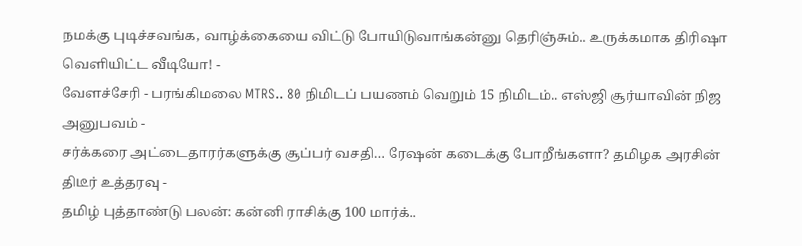நமக்கு புடிச்சவங்க, வாழ்க்கையை விட்டு போயிடுவாங்கன்னு தெரிஞ்சும்.. உருக்கமாக திரிஷா வெளியிட்ட வீடியோ! -
வேளச்சேரி - பரங்கிமலை MTRS.. 80 நிமிடப் பயணம் வெறும் 15 நிமிடம்.. எஸ்ஜி சூர்யாவின் நிஜ அனுபவம் -
சர்க்கரை அட்டைதாரர்களுக்கு சூப்பர் வசதி… ரேஷன் கடைக்கு போறீங்களா? தமிழக அரசின் திடீர் உத்தரவு -
தமிழ் புத்தாண்டு பலன்: கன்னி ராசிக்கு 100 மார்க்..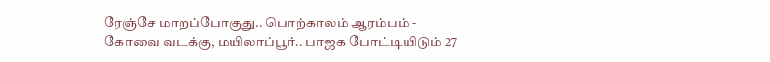ரேஞ்சே மாறப்போகுது.. பொற்காலம் ஆரம்பம் -
கோவை வடக்கு, மயிலாப்பூர்.. பாஜக போட்டியிடும் 27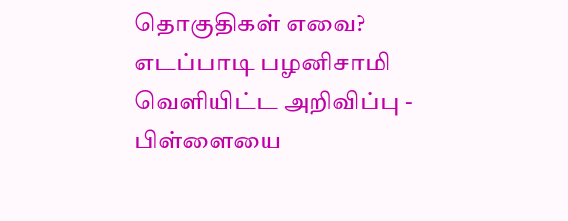தொகுதிகள் எவை? எடப்பாடி பழனிசாமி வெளியிட்ட அறிவிப்பு -
பிள்ளையை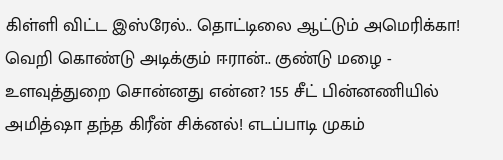கிள்ளி விட்ட இஸ்ரேல்.. தொட்டிலை ஆட்டும் அமெரிக்கா! வெறி கொண்டு அடிக்கும் ஈரான்.. குண்டு மழை -
உளவுத்துறை சொன்னது என்ன? 155 சீட் பின்னணியில் அமித்ஷா தந்த கிரீன் சிக்னல்! எடப்பாடி முகம்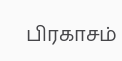பிரகாசம்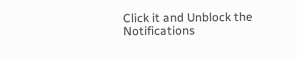Click it and Unblock the Notifications